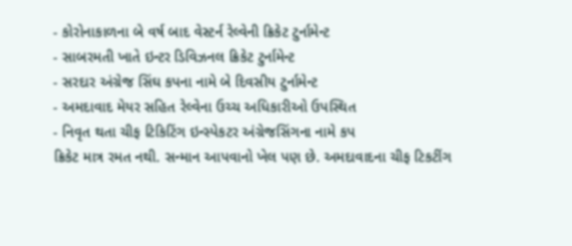- કોરોનાકાળના બે વર્ષ બાદ વેસ્ટર્ન રેલ્વેની ક્રિકેટ ટુર્નામેન્ટ
- સાબરમતી ખાતે ઇન્ટર ડિવિઝનલ ક્રિકેટ ટુર્નામેન્ટ
- સરદાર અંગ્રેજ સિંઘ કપના નામે બે દિવસીય ટુર્નામેન્ટ
- અમદાવાદ મેયર સહિત રેલ્વેના ઉચ્ચ અધિકારીઓ ઉપસ્થિત
- નિવૃત થતા ચીફ ટિકિટિંગ ઇન્સ્પેકટર અંગ્રેજસિંગના નામે કપ
ક્રિકેટ માત્ર રમત નથી. સન્માન આપવાનો ખેલ પણ છે. અમદાવાદના ચીફ ટિકટીંગ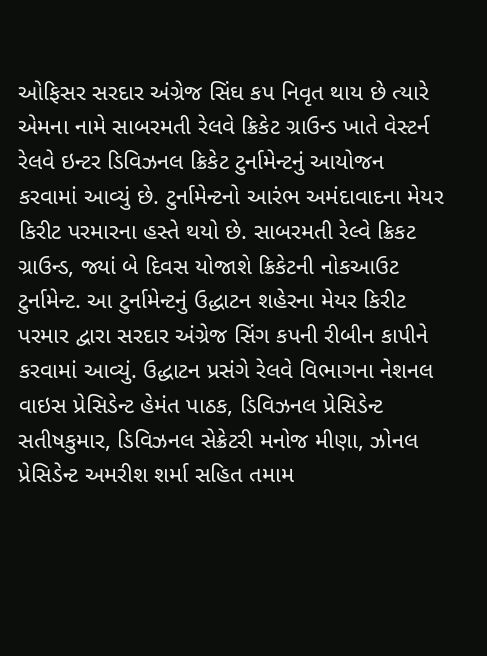ઓફિસર સરદાર અંગ્રેજ સિંઘ કપ નિવૃત થાય છે ત્યારે એમના નામે સાબરમતી રેલવે ક્રિકેટ ગ્રાઉન્ડ ખાતે વેસ્ટર્ન રેલવે ઇન્ટર ડિવિઝનલ ક્રિકેટ ટુર્નામેન્ટનું આયોજન કરવામાં આવ્યું છે. ટુર્નામેન્ટનો આરંભ અમંદાવાદના મેયર કિરીટ પરમારના હસ્તે થયો છે. સાબરમતી રેલ્વે ક્રિકટ ગ્રાઉન્ડ, જ્યાં બે દિવસ યોજાશે ક્રિકેટની નોકઆઉટ ટુર્નામેન્ટ. આ ટુર્નામેન્ટનું ઉદ્ધાટન શહેરના મેયર કિરીટ પરમાર દ્વારા સરદાર અંગ્રેજ સિંગ કપની રીબીન કાપીને કરવામાં આવ્યું. ઉદ્ધાટન પ્રસંગે રેલવે વિભાગના નેશનલ વાઇસ પ્રેસિડેન્ટ હેમંત પાઠક, ડિવિઝનલ પ્રેસિડેન્ટ સતીષકુમાર, ડિવિઝનલ સેક્રેટરી મનોજ મીણા, ઝોનલ પ્રેસિડેન્ટ અમરીશ શર્મા સહિત તમામ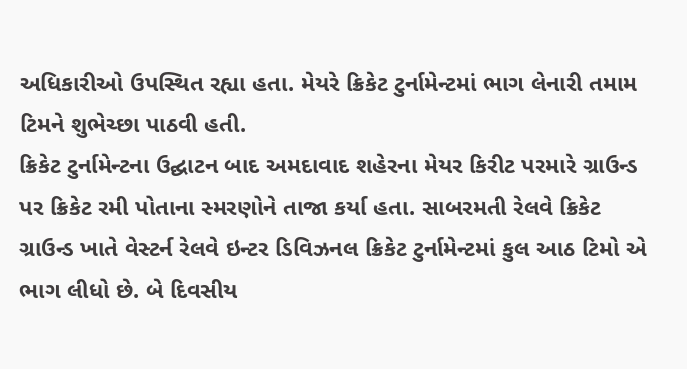અધિકારીઓ ઉપસ્થિત રહ્યા હતા. મેયરે ક્રિકેટ ટુર્નામેન્ટમાં ભાગ લેનારી તમામ ટિમને શુભેચ્છા પાઠવી હતી.
ક્રિકેટ ટુર્નામેન્ટના ઉદ્ઘાટન બાદ અમદાવાદ શહેરના મેયર કિરીટ પરમારે ગ્રાઉન્ડ પર ક્રિકેટ રમી પોતાના સ્મરણોને તાજા કર્યા હતા. સાબરમતી રેલવે ક્રિકેટ ગ્રાઉન્ડ ખાતે વેસ્ટર્ન રેલવે ઇન્ટર ડિવિઝનલ ક્રિકેટ ટુર્નામેન્ટમાં કુલ આઠ ટિમો એ ભાગ લીધો છે. બે દિવસીય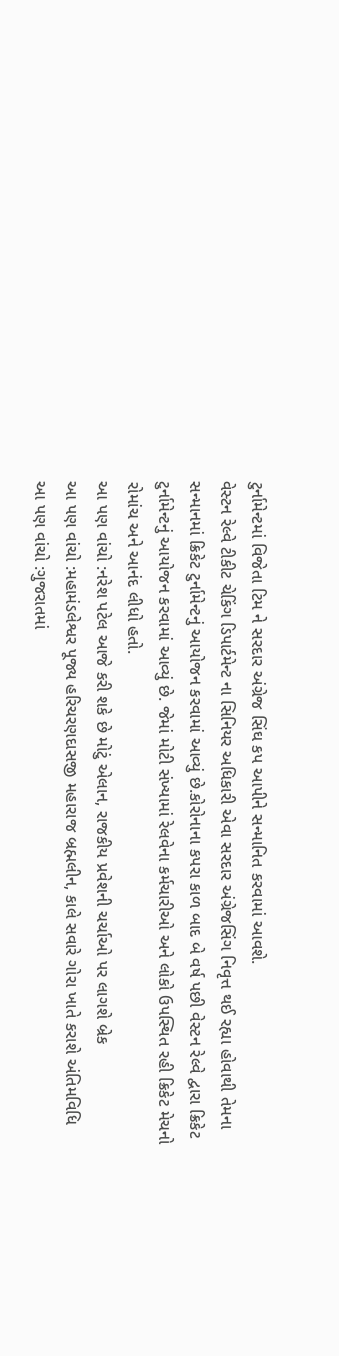ટુર્નામેન્ટમાં વિજેતા ટિમ ને સરદાર અંગ્રેજ સિંઘ કપ આપીને સન્માનિત કરવામાં આવશે.
વેસ્ટન રેલ્વે ટીકીટ ચેકિંગ ડિપાર્ટમેન્ટ ના સિનિયર અધિકારી એવા સરદાર અંગ્રેજસિંગ નિવૃત્ત થઈ રહ્યા હોવાથી તેમના સન્માનમાં ક્રિકેટ ટુર્નામેન્ટનું આયોજન કરવામાં આવ્યું છે.કોરોનાના કપરા કાળ બાદ બે વર્ષ પછી વેસ્ટન રેલ્વે દ્વારા ક્રિકેટ ટુર્નામેન્ટનું આયોજન કરવામાં આવ્યું છે. જેમાં મોટી સંખ્યામાં રેલવેના કર્મચારીઓ અને લોકો ઉપસ્થિત રહી ક્રિકેટ મેચનો રોમાંચ અને આનંદ લીધો હતો.
આ પણ વાંચો :નરેશ પટેલ આજે કરી શકે છે મોટું એલાન, રાજકીય પ્રવેશની ચર્ચાઓ પર લાગશે બ્રેક
આ પણ વાંચો :મહામંડલેશ્વર પૂજ્ય હરિચરણદાસજી મહારાજ બ્રહ્મલીન, કાલે સવારે ગોરા ખાતે કરાશે અંતિમવિધિ
આ પણ વાંચો :ગુજરાતમાં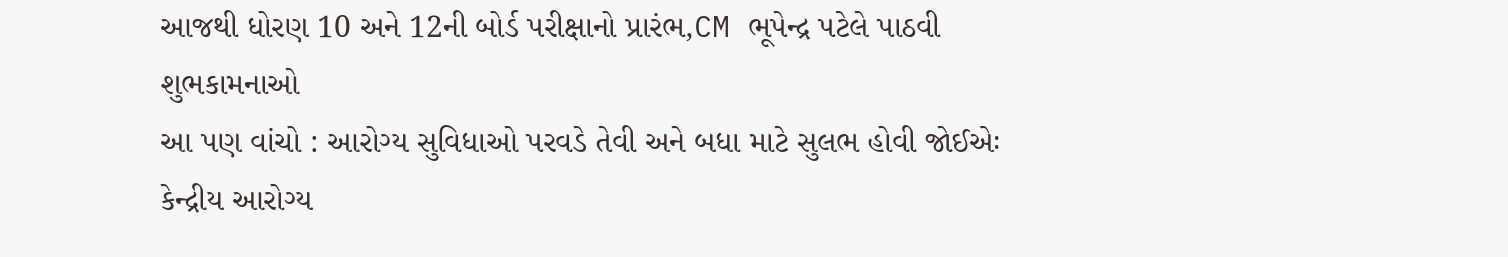આજથી ધોરણ 10 અને 12ની બોર્ડ પરીક્ષાનો પ્રારંભ,CM ભૂપેન્દ્ર પટેલે પાઠવી શુભકામનાઓ
આ પણ વાંચો : આરોગ્ય સુવિધાઓ પરવડે તેવી અને બધા માટે સુલભ હોવી જોઈએઃ કેન્દ્રીય આરોગ્ય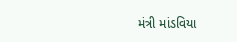મંત્રી માંડવિયા